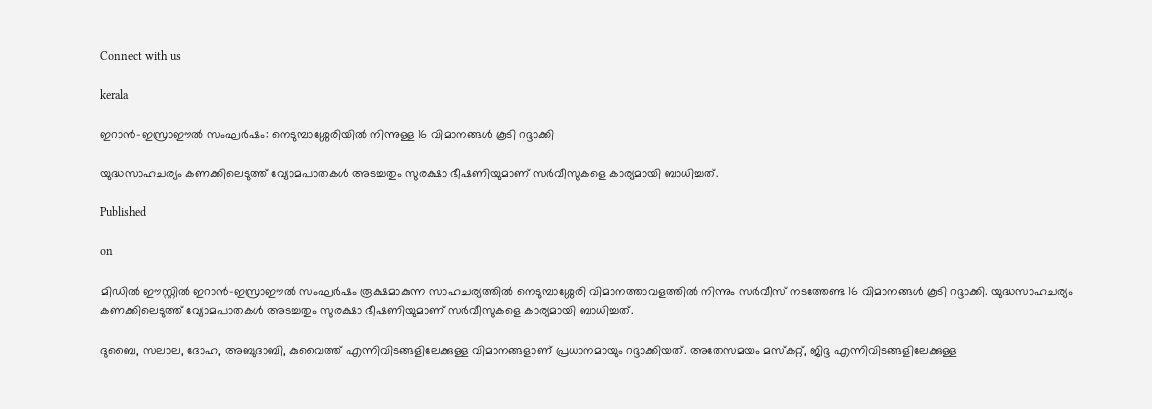Connect with us

kerala

ഇറാന്‍-ഇസ്രാഈല്‍ സംഘര്‍ഷം: നെടുമ്പാശ്ശേരിയില്‍ നിന്നുള്ള 16 വിമാനങ്ങള്‍ കൂടി റദ്ദാക്കി

യുദ്ധസാഹചര്യം കണക്കിലെടുത്ത് വ്യോമപാതകള്‍ അടച്ചതും സുരക്ഷാ ഭീഷണിയുമാണ് സര്‍വീസുകളെ കാര്യമായി ബാധിച്ചത്.

Published

on

മിഡില്‍ ഈസ്റ്റില്‍ ഇറാന്‍-ഇസ്രാഈല്‍ സംഘര്‍ഷം രൂക്ഷമാകുന്ന സാഹചര്യത്തില്‍ നെടുമ്പാശ്ശേരി വിമാനത്താവളത്തില്‍ നിന്നും സര്‍വീസ് നടത്തേണ്ട 16 വിമാനങ്ങള്‍ കൂടി റദ്ദാക്കി. യുദ്ധസാഹചര്യം കണക്കിലെടുത്ത് വ്യോമപാതകള്‍ അടച്ചതും സുരക്ഷാ ഭീഷണിയുമാണ് സര്‍വീസുകളെ കാര്യമായി ബാധിച്ചത്.

ദുബൈ, സലാല, ദോഹ, അബുദാബി, കുവൈത്ത് എന്നിവിടങ്ങളിലേക്കുള്ള വിമാനങ്ങളാണ് പ്രധാനമായും റദ്ദാക്കിയത്. അതേസമയം മസ്‌കറ്റ്, ജിദ്ദ എന്നിവിടങ്ങളിലേക്കുള്ള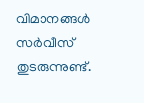വിമാനങ്ങള്‍ സര്‍വീസ് തുടരുന്നുണ്ട്.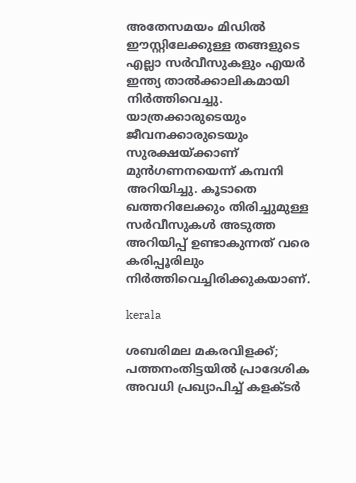അതേസമയം മിഡില്‍ ഈസ്റ്റിലേക്കുള്ള തങ്ങളുടെ എല്ലാ സര്‍വീസുകളും എയര്‍ ഇന്ത്യ താല്‍ക്കാലികമായി നിര്‍ത്തിവെച്ചു. യാത്രക്കാരുടെയും ജീവനക്കാരുടെയും സുരക്ഷയ്ക്കാണ് മുന്‍ഗണനയെന്ന് കമ്പനി അറിയിച്ചു. കൂടാതെ ഖത്തറിലേക്കും തിരിച്ചുമുള്ള സര്‍വീസുകള്‍ അടുത്ത അറിയിപ്പ് ഉണ്ടാകുന്നത് വരെ കരിപ്പൂരിലും നിര്‍ത്തിവെച്ചിരിക്കുകയാണ്.

kerala

ശബരിമല മകരവിളക്ക്; പത്തനംതിട്ടയില്‍ പ്രാദേശിക അവധി പ്രഖ്യാപിച്ച് കളക്ടര്‍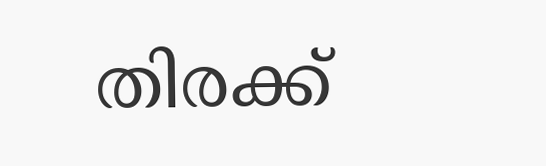തിരക്ക്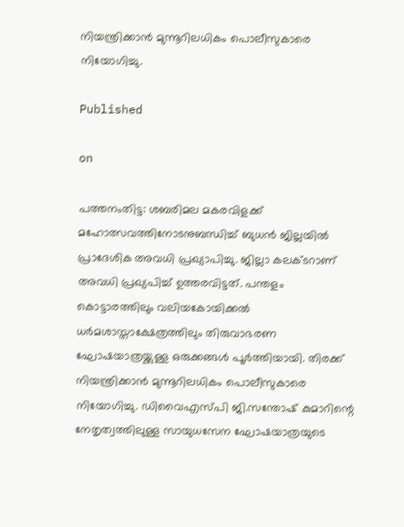നിയന്ത്രിക്കാന്‍ മുന്നൂറിലധികം പൊലീസുകാരെ നിയോഗിച്ചു.

Published

on

പത്തനംതിട്ട: ശബരിമല മകരവിളക്ക് മഹോത്സവത്തിനോടനുബന്ധിച്ച് ബുധന്‍ ജില്ലയില്‍ പ്രാദേശിക അവധി പ്രഖ്യാപിച്ചു. ജില്ലാ കലക്ടറാണ് അവധി പ്രഖ്യപിച്ച് ഉത്തരവിട്ടത്. പന്തളം കൊട്ടാരത്തിലും വലിയകോയിക്കല്‍ ധര്‍മശാസ്താക്ഷേത്രത്തിലും തിരുവാഭരണ ഘോഷയാത്രയ്ക്കുള്ള ഒരുക്കങ്ങള്‍ പൂര്‍ത്തിയായി. തിരക്ക് നിയന്ത്രിക്കാന്‍ മുന്നൂറിലധികം പൊലീസുകാരെ നിയോഗിച്ചു. ഡിവൈഎസ്പി ജി.സന്തോഷ് കുമാറിന്റെ നേതൃത്വത്തിലുള്ള സായുധസേന ഘോഷയാത്രയുടെ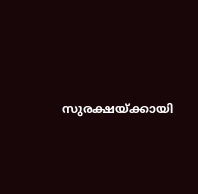സുരക്ഷയ്ക്കായി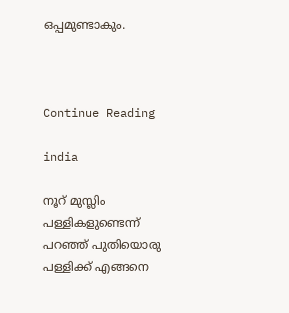ഒപ്പമുണ്ടാകും.



Continue Reading

india

നൂറ് മുസ്ലിം പള്ളികളുണ്ടെന്ന് പറഞ്ഞ് പുതിയൊരു പള്ളിക്ക് എങ്ങനെ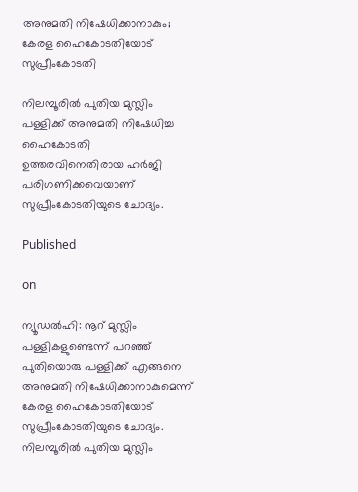അനുമതി നിഷേധിക്കാനാകും; കേരള ഹൈകോടതിയോട് സുപ്രീംകോടതി

നിലമ്പൂരില്‍ പുതിയ മുസ്ലിം പള്ളിക്ക് അനുമതി നിഷേധിച്ച ഹൈകോടതി ഉത്തരവിനെതിരായ ഹര്‍ജി പരിഗണിക്കവെയാണ് സുപ്രീംകോടതിയുടെ ചോദ്യം.

Published

on

ന്യൂഡല്‍ഹി: നൂറ് മുസ്ലിം പള്ളികളുണ്ടെന്ന് പറഞ്ഞ് പുതിയൊരു പള്ളിക്ക് എങ്ങനെ അനുമതി നിഷേധിക്കാനാകുമെന്ന് കേരള ഹൈകോടതിയോട് സുപ്രീംകോടതിയുടെ ചോദ്യം. നിലമ്പൂരില്‍ പുതിയ മുസ്ലിം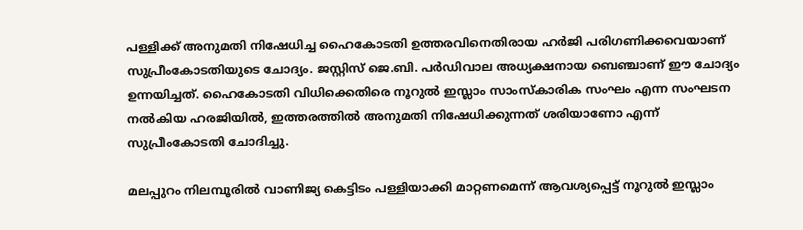പള്ളിക്ക് അനുമതി നിഷേധിച്ച ഹൈകോടതി ഉത്തരവിനെതിരായ ഹര്‍ജി പരിഗണിക്കവെയാണ് സുപ്രീംകോടതിയുടെ ചോദ്യം. ജസ്റ്റിസ് ജെ.ബി. പര്‍ഡിവാല അധ്യക്ഷനായ ബെഞ്ചാണ് ഈ ചോദ്യം ഉന്നയിച്ചത്. ഹൈകോടതി വിധിക്കെതിരെ നൂറുല്‍ ഇസ്ലാം സാംസ്‌കാരിക സംഘം എന്ന സംഘടന നല്‍കിയ ഹരജിയില്‍, ഇത്തരത്തില്‍ അനുമതി നിഷേധിക്കുന്നത് ശരിയാണോ എന്ന് സുപ്രീംകോടതി ചോദിച്ചു.

മലപ്പുറം നിലമ്പൂരില്‍ വാണിജ്യ കെട്ടിടം പള്ളിയാക്കി മാറ്റണമെന്ന് ആവശ്യപ്പെട്ട് നൂറുല്‍ ഇസ്ലാം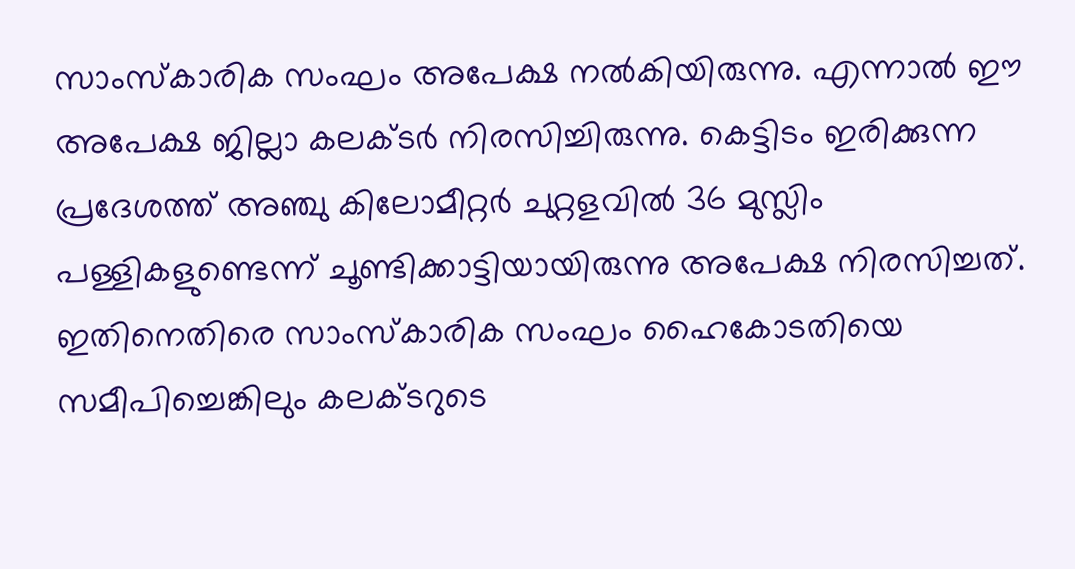സാംസ്‌കാരിക സംഘം അപേക്ഷ നല്‍കിയിരുന്നു. എന്നാല്‍ ഈ അപേക്ഷ ജില്ലാ കലക്ടര്‍ നിരസിച്ചിരുന്നു. കെട്ടിടം ഇരിക്കുന്ന പ്രദേശത്ത് അഞ്ചു കിലോമീറ്റര്‍ ചുറ്റളവില്‍ 36 മുസ്ലിം പള്ളികളുണ്ടെന്ന് ചൂണ്ടിക്കാട്ടിയായിരുന്നു അപേക്ഷ നിരസിച്ചത്. ഇതിനെതിരെ സാംസ്‌കാരിക സംഘം ഹൈകോടതിയെ സമീപിച്ചെങ്കിലും കലക്ടറുടെ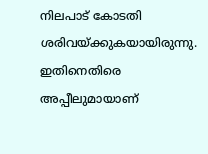നിലപാട് കോടതി ശരിവയ്ക്കുകയായിരുന്നു. ഇതിനെതിരെ അപ്പീലുമായാണ്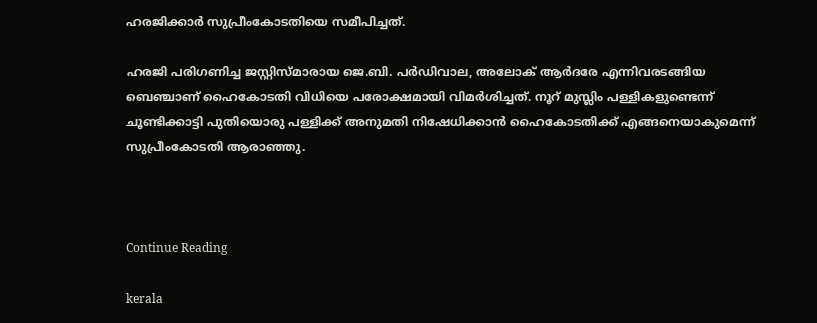ഹരജിക്കാര്‍ സുപ്രീംകോടതിയെ സമീപിച്ചത്.

ഹരജി പരിഗണിച്ച ജസ്റ്റിസ്മാരായ ജെ.ബി. പര്‍ഡിവാല, അലോക് ആര്‍ദരേ എന്നിവരടങ്ങിയ ബെഞ്ചാണ് ഹൈകോടതി വിധിയെ പരോക്ഷമായി വിമര്‍ശിച്ചത്. നൂറ് മുസ്ലിം പള്ളികളുണ്ടെന്ന് ചൂണ്ടിക്കാട്ടി പുതിയൊരു പള്ളിക്ക് അനുമതി നിഷേധിക്കാന്‍ ഹൈകോടതിക്ക് എങ്ങനെയാകുമെന്ന് സുപ്രീംകോടതി ആരാഞ്ഞു.



Continue Reading

kerala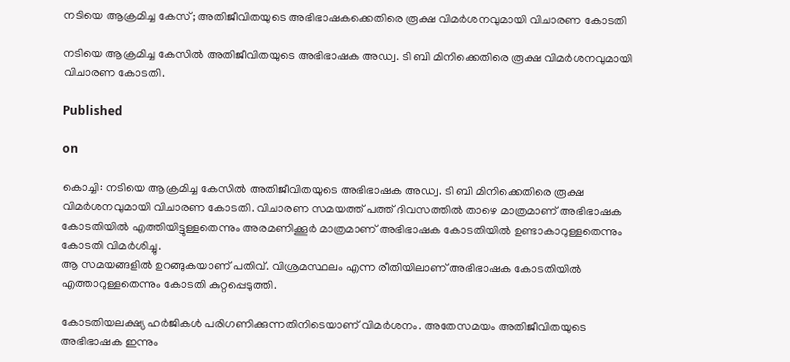നടിയെ ആക്രമിച്ച കേസ്; അതിജീവിതയുടെ അഭിഭാഷകക്കെതിരെ രൂക്ഷ വിമര്‍ശനവുമായി വിചാരണ കോടതി

നടിയെ ആക്രമിച്ച കേസില്‍ അതിജീവിതയുടെ അഭിഭാഷക അഡ്വ. ടി ബി മിനിക്കെതിരെ രൂക്ഷ വിമര്‍ശനവുമായി വിചാരണ കോടതി.

Published

on

കൊച്ചി: നടിയെ ആക്രമിച്ച കേസില്‍ അതിജീവിതയുടെ അഭിഭാഷക അഡ്വ. ടി ബി മിനിക്കെതിരെ രൂക്ഷ വിമര്‍ശനവുമായി വിചാരണ കോടതി. വിചാരണ സമയത്ത് പത്ത് ദിവസത്തില്‍ താഴെ മാത്രമാണ് അഭിഭാഷക കോടതിയില്‍ എത്തിയിട്ടുള്ളതെന്നും അരമണിക്കൂര്‍ മാത്രമാണ് അഭിഭാഷക കോടതിയില്‍ ഉണ്ടാകാറുള്ളതെന്നും കോടതി വിമര്‍ശിച്ചു.
ആ സമയങ്ങളില്‍ ഉറങ്ങുകയാണ് പതിവ്. വിശ്രമസ്ഥലം എന്ന രീതിയിലാണ് അഭിഭാഷക കോടതിയില്‍ എത്താറുള്ളതെന്നും കോടതി കുറ്റപ്പെടുത്തി.

കോടതിയലക്ഷ്യ ഹര്‍ജികള്‍ പരിഗണിക്കുന്നതിനിടെയാണ് വിമര്‍ശനം. അതേസമയം അതിജീവിതയുടെ അഭിഭാഷക ഇന്നും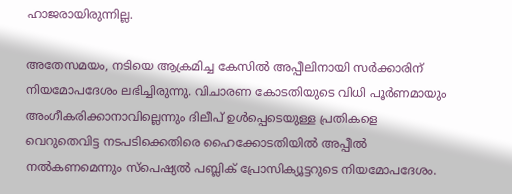ഹാജരായിരുന്നില്ല.

അതേസമയം, നടിയെ ആക്രമിച്ച കേസില്‍ അപ്പീലിനായി സര്‍ക്കാരിന് നിയമോപദേശം ലഭിച്ചിരുന്നു. വിചാരണ കോടതിയുടെ വിധി പൂര്‍ണമായും അംഗീകരിക്കാനാവില്ലെന്നും ദിലീപ് ഉള്‍പ്പെടെയുള്ള പ്രതികളെ വെറുതെവിട്ട നടപടിക്കെതിരെ ഹൈക്കോടതിയില്‍ അപ്പീല്‍ നല്‍കണമെന്നും സ്‌പെഷ്യല്‍ പബ്ലിക് പ്രോസിക്യൂട്ടറുടെ നിയമോപദേശം.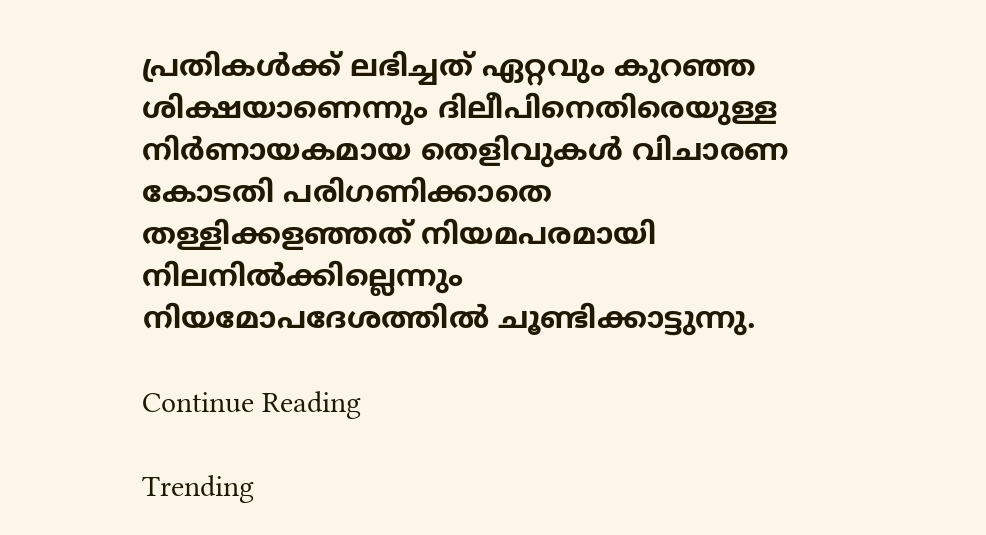പ്രതികള്‍ക്ക് ലഭിച്ചത് ഏറ്റവും കുറഞ്ഞ ശിക്ഷയാണെന്നും ദിലീപിനെതിരെയുള്ള നിര്‍ണായകമായ തെളിവുകള്‍ വിചാരണ കോടതി പരിഗണിക്കാതെ തള്ളിക്കളഞ്ഞത് നിയമപരമായി നിലനില്‍ക്കില്ലെന്നും നിയമോപദേശത്തില്‍ ചൂണ്ടിക്കാട്ടുന്നു.

Continue Reading

Trending